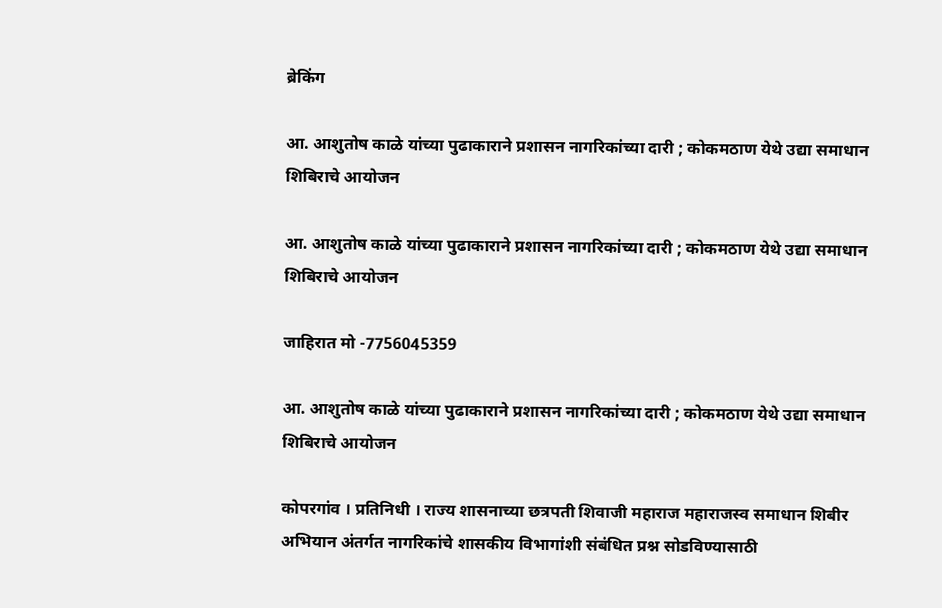ब्रेकिंग

आ. आशुतोष काळे यांच्या पुढाकाराने प्रशासन नागरिकांच्या दारी ; कोकमठाण येथे उद्या समाधान शिबिराचे आयोजन

आ. आशुतोष काळे यांच्या पुढाकाराने प्रशासन नागरिकांच्या दारी ; कोकमठाण येथे उद्या समाधान शिबिराचे आयोजन

जाहिरात मो -7756045359

आ. आशुतोष काळे यांच्या पुढाकाराने प्रशासन नागरिकांच्या दारी ; कोकमठाण येथे उद्या समाधान शिबिराचे आयोजन

कोपरगांव । प्रतिनिधी । राज्य शासनाच्या छत्रपती शिवाजी महाराज महाराजस्व समाधान शिबीर अभियान अंतर्गत नागरिकांचे शासकीय विभागांशी संबंधित प्रश्न सोडविण्यासाठी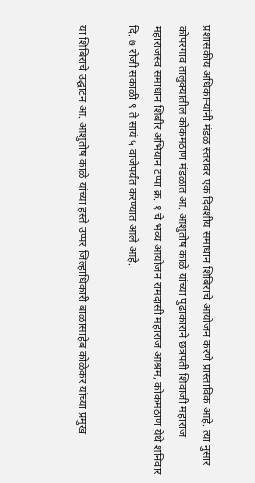प्रशासकीय अधिकाऱ्यांनी मंडळ स्तरावर एक दिवशीय समाधान शिबिराचे आयोजन करणे प्रास्ताविक आहे. त्या नुसार कोपरगाव तालुक्यातील कोकमठाण मंडळात आ. आशुतोष काळे यांच्या पुढाकाराने छत्रपती शिवाजी महाराज महाराजस्व समाधान शिबीर अभियान टप्पा क्र. १ चे भव्य आयोजन रामदासी महाराज आश्रम, कोकमठाण येथे शनिवार दि. ७ रोजी सकाळी ९ ते सायं ५ वाजेपर्यंत करण्यात आले आहे.

या शिबिराचे उद्घाटन आ. आशुतोष काळे यांच्या हस्ते उप्पर जिल्हाधिकारी बाळासाहेब कोळेकर यांच्या प्रमुख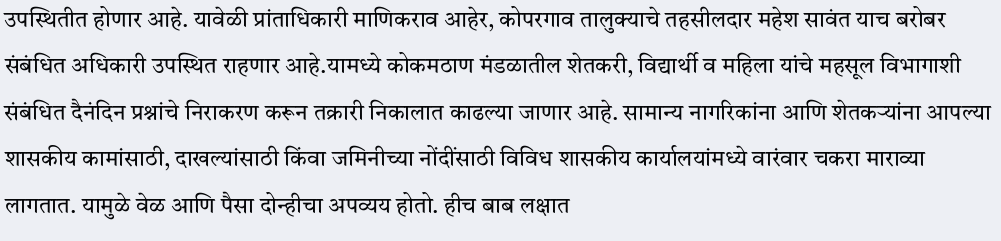उपस्थितीत होणार आहे. यावेळी प्रांताधिकारी माणिकराव आहेर, कोपरगाव तालुक्याचे तहसीलदार महेश सावंत याच बरोबर संबंधित अधिकारी उपस्थित राहणार आहे.यामध्ये कोकमठाण मंडळातील शेतकरी, विद्यार्थी व महिला यांचे महसूल विभागाशी संबंधित दैनंदिन प्रश्नांचे निराकरण करून तक्रारी निकालात काढल्या जाणार आहे. सामान्य नागरिकांना आणि शेतकऱ्यांना आपल्या शासकीय कामांसाठी, दाखल्यांसाठी किंवा जमिनीच्या नोंदींसाठी विविध शासकीय कार्यालयांमध्ये वारंवार चकरा माराव्या लागतात. यामुळे वेळ आणि पैसा दोन्हीचा अपव्यय होतो. हीच बाब लक्षात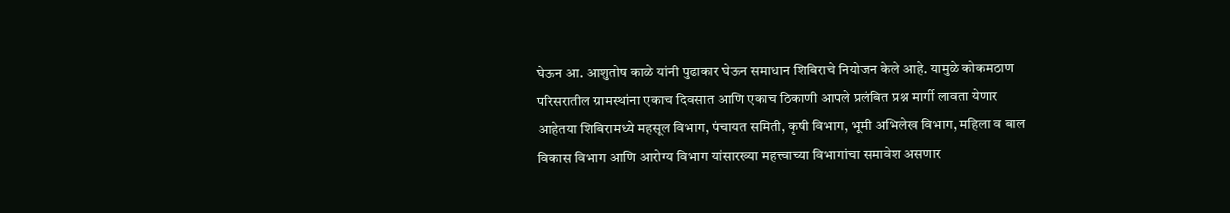घेऊन आ. आशुतोष काळे यांनी पुढाकार घेऊन समाधान शिबिराचे नियोजन केले आहे. यामुळे कोकमठाण परिसरातील ग्रामस्थांना एकाच दिवसात आणि एकाच ठिकाणी आपले प्रलंबित प्रश्न मार्गी लावता येणार आहेतया शिबिरामध्ये महसूल विभाग, पंचायत समिती, कृषी विभाग, भूमी अभिलेख विभाग, महिला व बाल विकास विभाग आणि आरोग्य विभाग यांसारख्या महत्त्वाच्या विभागांचा समावेश असणार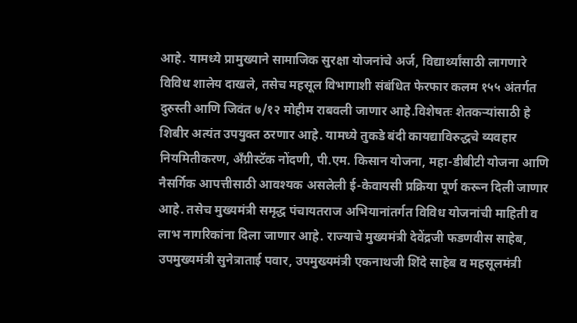आहे. यामध्ये प्रामुख्याने सामाजिक सुरक्षा योजनांचे अर्ज, विद्यार्थ्यांसाठी लागणारे विविध शालेय दाखले, तसेच महसूल विभागाशी संबंधित फेरफार कलम १५५ अंतर्गत दुरुस्ती आणि जिवंत ७/१२ मोहीम राबवली जाणार आहे.विशेषतः शेतकऱ्यांसाठी हे शिबीर अत्यंत उपयुक्त ठरणार आहे. यामध्ये तुकडे बंदी कायद्याविरुद्धचे व्यवहार नियमितीकरण, अँग्रीस्टॅक नोंदणी, पी.एम. किसान योजना, महा-डीबीटी योजना आणि नैसर्गिक आपत्तीसाठी आवश्यक असलेली ई-केवायसी प्रक्रिया पूर्ण करून दिली जाणार आहे. तसेच मुख्यमंत्री समृद्ध पंचायतराज अभियानांतर्गत विविध योजनांची माहिती व लाभ नागरिकांना दिला जाणार आहे. राज्याचे मुख्यमंत्री देवेंद्रजी फडणवीस साहेब, उपमुख्यमंत्री सुनेत्राताई पवार, उपमुख्यमंत्री एकनाथजी शिंदे साहेब व महसूलमंत्री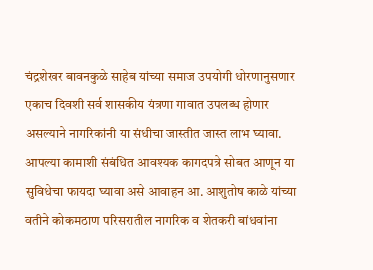चंद्रशेखर बावनकुळे साहेब यांच्या समाज उपयोगी धोरणानुसणार एकाच दिवशी सर्व शासकीय यंत्रणा गावात उपलब्ध होणार असल्याने नागरिकांनी या संधीचा जास्तीत जास्त लाभ घ्यावा. आपल्या कामाशी संबंधित आवश्यक कागदपत्रे सोबत आणून या सुविधेचा फायदा घ्यावा असे आवाहन आ. आशुतोष काळे यांच्या वतीने कोकमठाण परिसरातील नागरिक व शेतकरी बांधवांना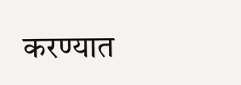करण्यात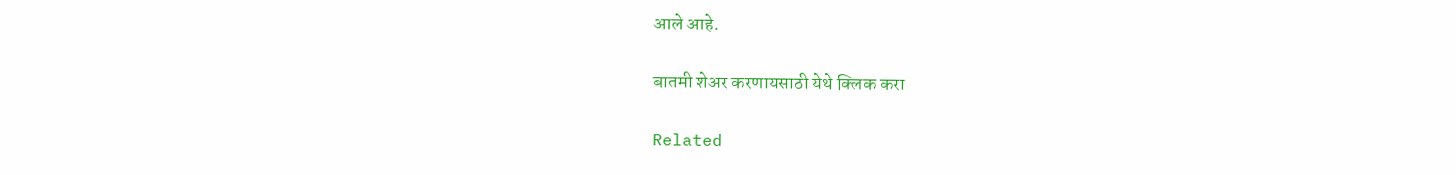आले आहे.

बातमी शेअर करणायसाठी येथे क्लिक करा

Related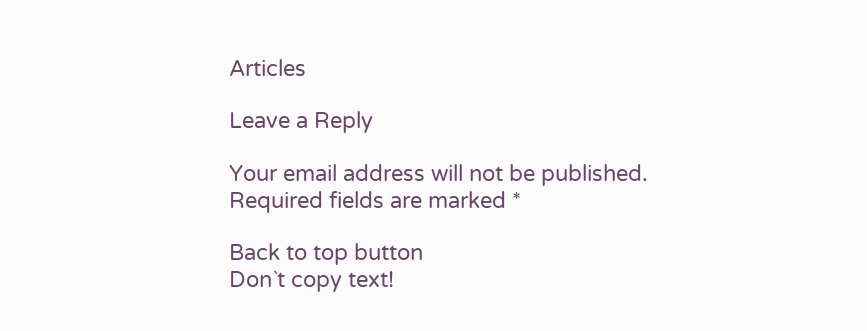Articles

Leave a Reply

Your email address will not be published. Required fields are marked *

Back to top button
Don`t copy text!